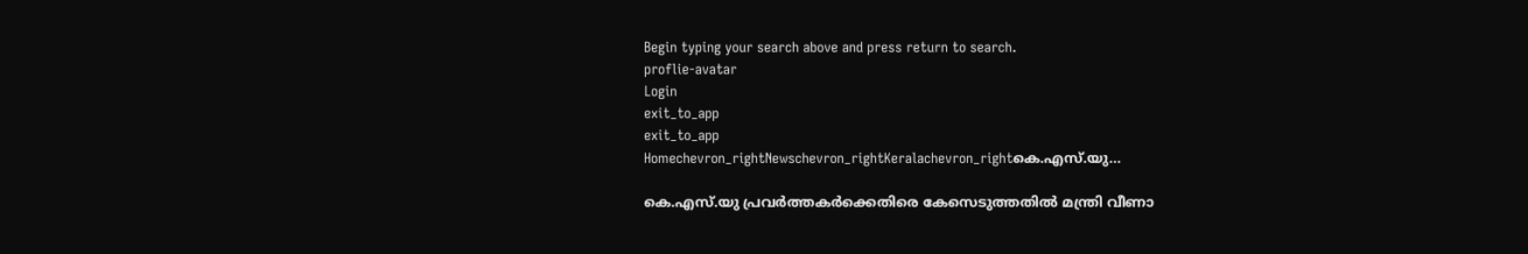Begin typing your search above and press return to search.
proflie-avatar
Login
exit_to_app
exit_to_app
Homechevron_rightNewschevron_rightKeralachevron_rightകെ.എസ്‌.യു...

കെ.എസ്‌.യു പ്രവർത്തകർക്കെതിരെ കേസെടുത്തതിൽ മന്ത്രി വീണാ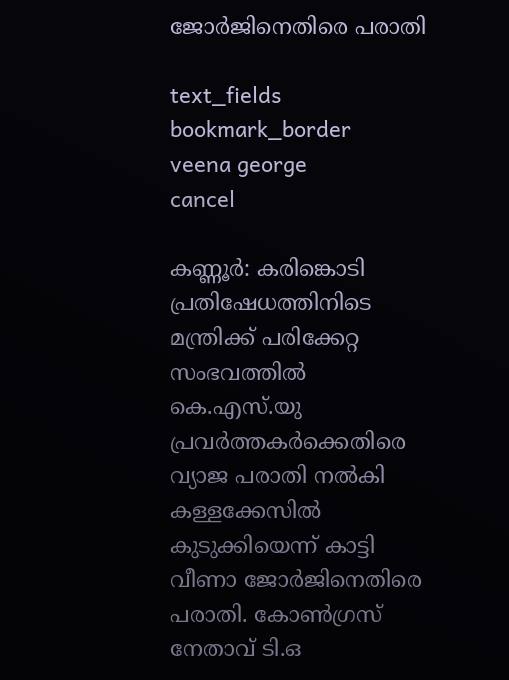ജോർജിനെതിരെ പരാതി

text_fields
bookmark_border
veena george
cancel

കണ്ണൂർ: കരിങ്കൊടി പ്രതിഷേധത്തിനിടെ മന്ത്രിക്ക് പരിക്കേറ്റ സംഭവത്തിൽ കെ.എസ്‌.യു പ്രവർത്തകർക്കെതിരെ വ്യാജ പരാതി നൽകി കള്ളക്കേസിൽ കുടുക്കിയെന്ന് കാട്ടി വീണാ ജോർജിനെതിരെ പരാതി. കോൺഗ്രസ് നേതാവ് ടി.ഒ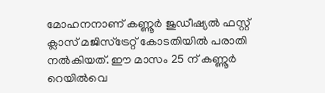മോഹനനാണ് കണ്ണൂർ ജുഡീഷ്യൽ ഫസ്റ്റ് ക്ലാസ് മജിസ്ട്രേറ്റ് കോടതിയിൽ പരാതി നൽകിയത്. ഈ മാസം 25 ന് കണ്ണൂർ റെയിൽവെ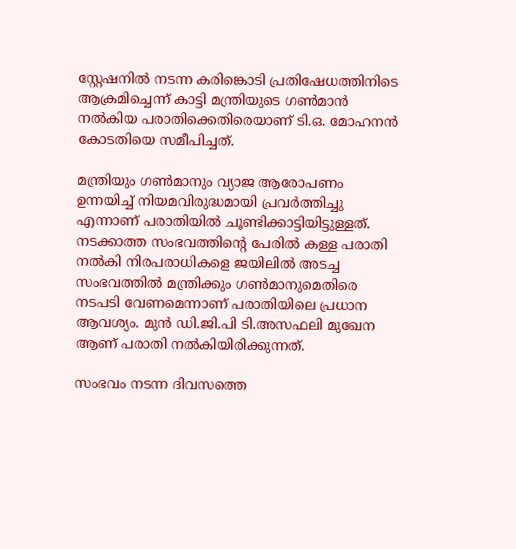സ്റ്റേഷനിൽ നടന്ന കരിങ്കൊടി പ്രതിഷേധത്തിനിടെ ആക്രമിച്ചെന്ന് കാട്ടി മന്ത്രിയുടെ ഗൺമാൻ നൽകിയ പരാതിക്കെതിരെയാണ് ടി.ഒ. മോഹനൻ കോടതിയെ സമീപിച്ചത്.

മന്ത്രിയും ഗൺമാനും വ്യാജ ആരോപണം ഉന്നയിച്ച് നിയമവിരുദ്ധമായി പ്രവർത്തിച്ചു എന്നാണ് പരാതിയിൽ ചൂണ്ടിക്കാട്ടിയിട്ടുള്ളത്. നടക്കാത്ത സംഭവത്തിന്റെ പേരിൽ കള്ള പരാതി നൽകി നിരപരാധികളെ ജയിലിൽ അടച്ച സംഭവത്തിൽ മന്ത്രിക്കും ഗൺമാനുമെതിരെ നടപടി വേണമെന്നാണ് പരാതിയിലെ പ്രധാന ആവശ്യം. മുൻ ഡി.ജി.പി ടി.അസഫലി മുഖേന ആണ് പരാതി നൽകിയിരിക്കുന്നത്.

സംഭവം നടന്ന ദിവസത്തെ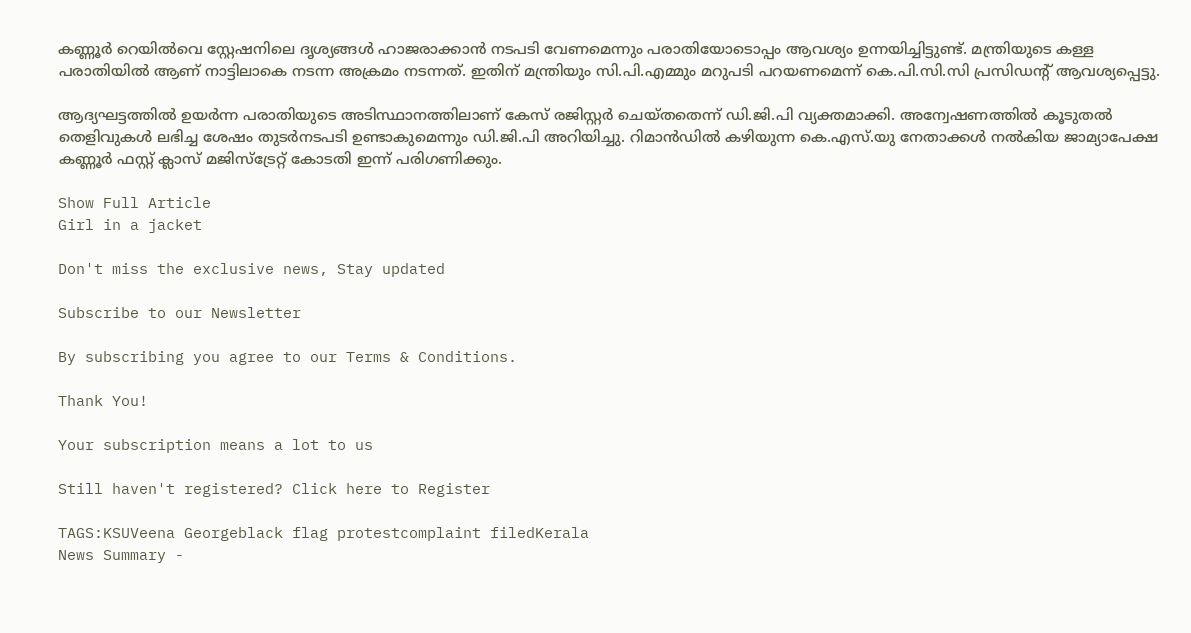കണ്ണൂർ റെയിൽവെ സ്റ്റേഷനിലെ ദൃശ്യങ്ങൾ ഹാജരാക്കാൻ നടപടി വേണമെന്നും പരാതിയോടൊപ്പം ആവശ്യം ഉന്നയിച്ചിട്ടുണ്ട്. മന്ത്രിയുടെ കള്ള പരാതിയിൽ ആണ് നാട്ടിലാകെ നടന്ന അക്രമം നടന്നത്. ഇതിന് മന്ത്രിയും സി.പി.എമ്മും മറുപടി പറയണമെന്ന് കെ.പി.സി.സി പ്രസിഡന്റ് ആവശ്യപ്പെട്ടു.

ആദ്യഘട്ടത്തിൽ ഉയർന്ന പരാതിയുടെ അടിസ്ഥാനത്തിലാണ് കേസ് രജിസ്റ്റർ ചെയ്തതെന്ന് ഡി.ജി.പി വ്യക്തമാക്കി. അന്വേഷണത്തിൽ കൂടുതൽ തെളിവുകൾ ലഭിച്ച ശേഷം തുടർനടപടി ഉണ്ടാകുമെന്നും ഡി.ജി.പി അറിയിച്ചു. റിമാൻഡിൽ കഴിയുന്ന കെ.എസ്‌.യു നേതാക്കൾ നൽകിയ ജാമ്യാപേക്ഷ കണ്ണൂർ ഫസ്റ്റ് ക്ലാസ് മജിസ്ട്രേറ്റ് കോടതി ഇന്ന് പരിഗണിക്കും.

Show Full Article
Girl in a jacket

Don't miss the exclusive news, Stay updated

Subscribe to our Newsletter

By subscribing you agree to our Terms & Conditions.

Thank You!

Your subscription means a lot to us

Still haven't registered? Click here to Register

TAGS:KSUVeena Georgeblack flag protestcomplaint filedKerala
News Summary -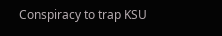Conspiracy to trap KSU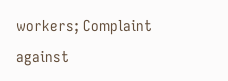workers; Complaint against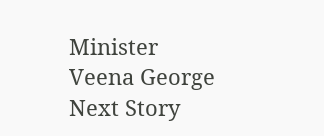Minister Veena George
Next Story